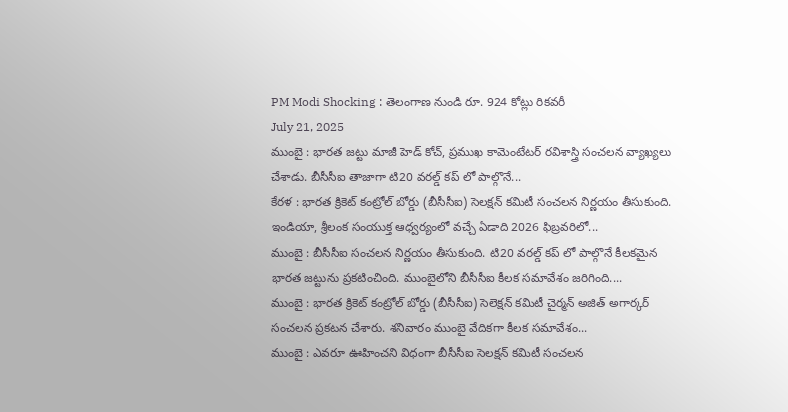PM Modi Shocking : తెలంగాణ నుండి రూ. 924 కోట్లు రికవరీ
July 21, 2025
ముంబై : భారత జట్టు మాజీ హెడ్ కోచ్, ప్రముఖ కామెంటేటర్ రవిశాస్త్రి సంచలన వ్యాఖ్యలు చేశాడు. బీసీసీఐ తాజాగా టి20 వరల్డ్ కప్ లో పాల్గొనే...
కేరళ : భారత క్రికెట్ కంట్రోల్ బోర్డు (బీసీసీఐ) సెలక్షన్ కమిటీ సంచలన నిర్ణయం తీసుకుంది. ఇండియా, శ్రీలంక సంయుక్త ఆధ్వర్యంలో వచ్చే ఏడాది 2026 ఫిబ్రవరిలో...
ముంబై : బీసీసీఐ సంచలన నిర్ణయం తీసుకుంది. టి20 వరల్డ్ కప్ లో పాల్గొనే కీలకమైన భారత జట్టును ప్రకటించింది. ముంబైలోని బీసీసీఐ కీలక సమావేశం జరిగింది....
ముంబై : భారత క్రికెట్ కంట్రోల్ బోర్డు (బీసీసీఐ) సెలెక్షన్ కమిటీ చైర్మన్ అజిత్ అగార్కర్ సంచలన ప్రకటన చేశారు. శనివారం ముంబై వేదికగా కీలక సమావేశం...
ముంబై : ఎవరూ ఊహించని విధంగా బీసీసీఐ సెలక్షన్ కమిటీ సంచలన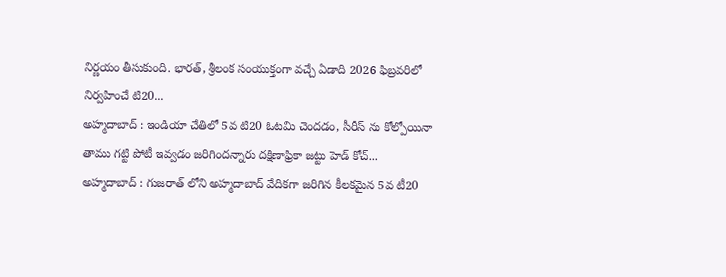నిర్ణయం తీసుకుంది. భారత్, శ్రీలంక సంయుక్తంగా వచ్చే ఏడాది 2026 ఫిబ్రవరిలో నిర్వహించే టి20...
అహ్మదాబాద్ : ఇండియా చేతిలో 5వ టి20 ఓటమి చెందడం, సీరీస్ ను కోల్పోయినా తాము గట్టి పోటీ ఇవ్వడం జరిగిందన్నారు దక్షిణాఫ్రికా జట్టు హెడ్ కోచ్...
అహ్మదాబాద్ : గుజరాత్ లోని అహ్మదాబాద్ వేదికగా జరిగిన కీలకమైన 5వ టీ20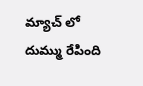మ్యాచ్ లో దుమ్ము రేపింది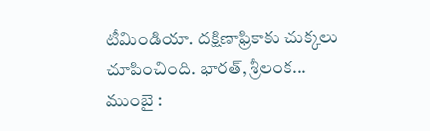టీమిండియా. దక్షిణాఫ్రికాకు చుక్కలు చూపించింది. భారత్, శ్రీలంక...
ముంబై :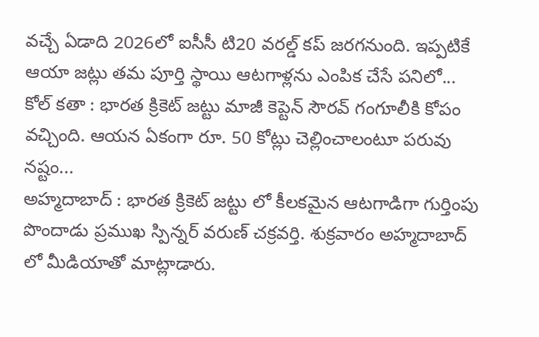వచ్చే ఏడాది 2026లో ఐసీసీ టి20 వరల్డ్ కప్ జరగనుంది. ఇప్పటికే ఆయా జట్లు తమ పూర్తి స్థాయి ఆటగాళ్లను ఎంపిక చేసే పనిలో...
కోల్ కతా : భారత క్రికెట్ జట్టు మాజీ కెప్టెన్ సౌరవ్ గంగూలీకి కోపం వచ్చింది. ఆయన ఏకంగా రూ. 50 కోట్లు చెల్లించాలంటూ పరువు నష్టం...
అహ్మదాబాద్ : భారత క్రికెట్ జట్టు లో కీలకమైన ఆటగాడిగా గుర్తింపు పొందాడు ప్రముఖ స్పిన్నర్ వరుణ్ చక్రవర్తి. శుక్రవారం అహ్మదాబాద్ లో మీడియాతో మాట్లాడారు.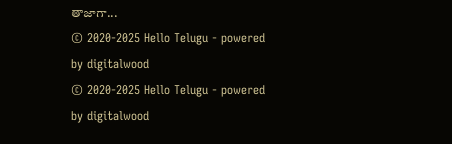తాజాగా...
© 2020-2025 Hello Telugu - powered by digitalwood
© 2020-2025 Hello Telugu - powered by digitalwood